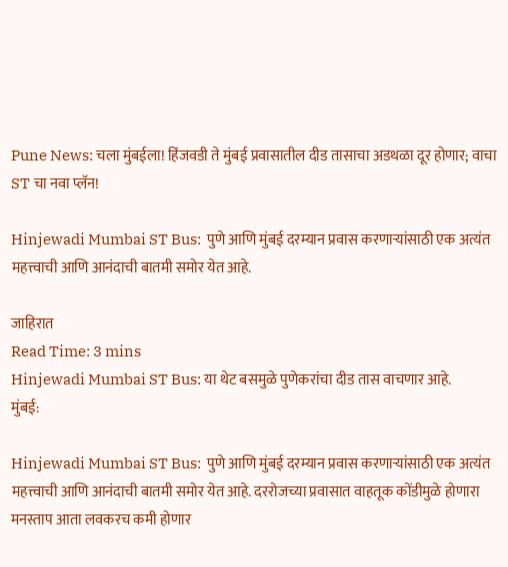Pune News: चला मुंबईला! हिंजवडी ते मुंबई प्रवासातील दीड तासाचा अडथळा दूर होणार; वाचा ST चा नवा प्लॅन!

Hinjewadi Mumbai ST Bus:  पुणे आणि मुंबई दरम्यान प्रवास करणाऱ्यांसाठी एक अत्यंत महत्त्वाची आणि आनंदाची बातमी समोर येत आहे.

जाहिरात
Read Time: 3 mins
Hinjewadi Mumbai ST Bus: या थेट बसमुळे पुणेकरांचा दीड तास वाचणार आहे.
मुंबई:

Hinjewadi Mumbai ST Bus:  पुणे आणि मुंबई दरम्यान प्रवास करणाऱ्यांसाठी एक अत्यंत महत्त्वाची आणि आनंदाची बातमी समोर येत आहे. दररोजच्या प्रवासात वाहतूक कोंडीमुळे होणारा मनस्ताप आता लवकरच कमी होणार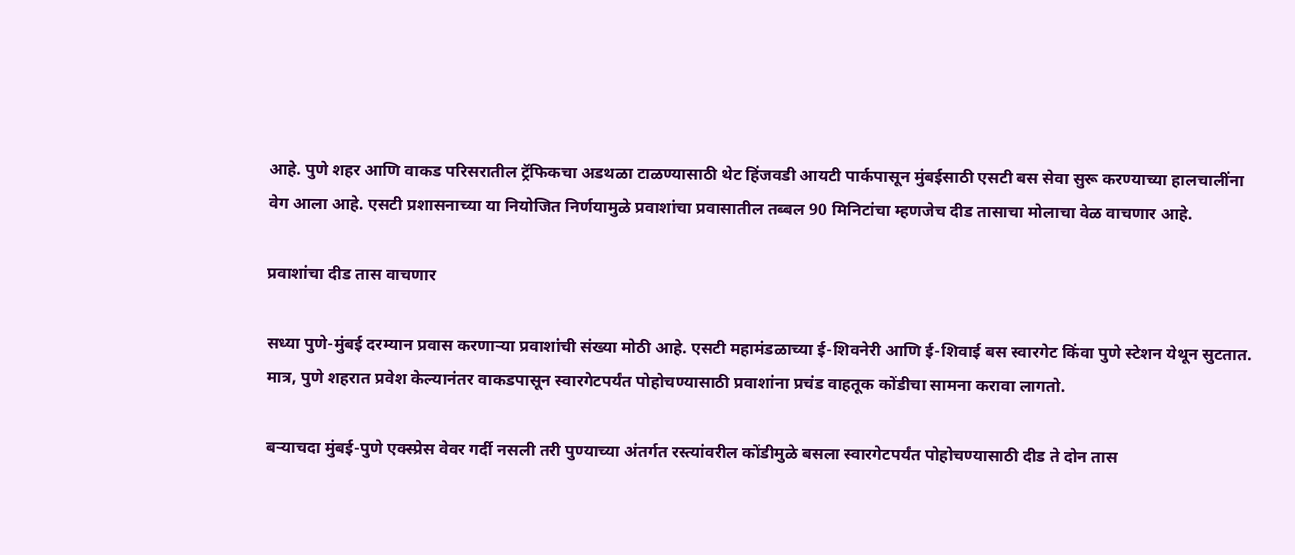आहे. पुणे शहर आणि वाकड परिसरातील ट्रॅफिकचा अडथळा टाळण्यासाठी थेट हिंजवडी आयटी पार्कपासून मुंबईसाठी एसटी बस सेवा सुरू करण्याच्या हालचालींना वेग आला आहे. एसटी प्रशासनाच्या या नियोजित निर्णयामुळे प्रवाशांचा प्रवासातील तब्बल 90 मिनिटांचा म्हणजेच दीड तासाचा मोलाचा वेळ वाचणार आहे.

प्रवाशांचा दीड तास वाचणार

सध्या पुणे-मुंबई दरम्यान प्रवास करणाऱ्या प्रवाशांची संख्या मोठी आहे. एसटी महामंडळाच्या ई-शिवनेरी आणि ई-शिवाई बस स्वारगेट किंवा पुणे स्टेशन येथून सुटतात. मात्र, पुणे शहरात प्रवेश केल्यानंतर वाकडपासून स्वारगेटपर्यंत पोहोचण्यासाठी प्रवाशांना प्रचंड वाहतूक कोंडीचा सामना करावा लागतो.

बऱ्याचदा मुंबई-पुणे एक्स्प्रेस वेवर गर्दी नसली तरी पुण्याच्या अंतर्गत रस्त्यांवरील कोंडीमुळे बसला स्वारगेटपर्यंत पोहोचण्यासाठी दीड ते दोन तास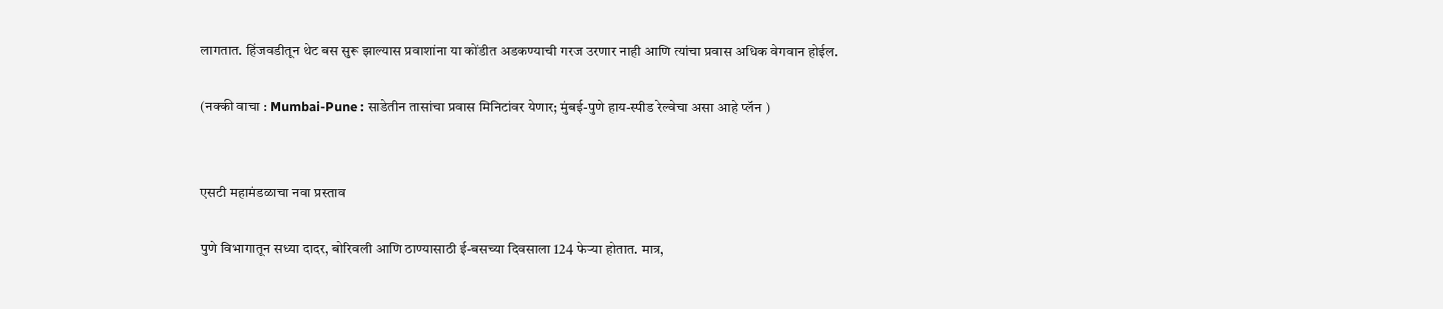लागतात. हिंजवडीतून थेट बस सुरू झाल्यास प्रवाशांना या कोंडीत अडकण्याची गरज उरणार नाही आणि त्यांचा प्रवास अधिक वेगवान होईल.

(नक्की वाचा : Mumbai-Pune : साडेतीन तासांचा प्रवास मिनिटांवर येणार; मुंबई-पुणे हाय-स्पीड रेल्वेचा असा आहे प्लॅन )


एसटी महामंडळाचा नवा प्रस्ताव

पुणे विभागातून सध्या दादर, बोरिवली आणि ठाण्यासाठी ई-बसच्या दिवसाला 124 फेऱ्या होतात. मात्र,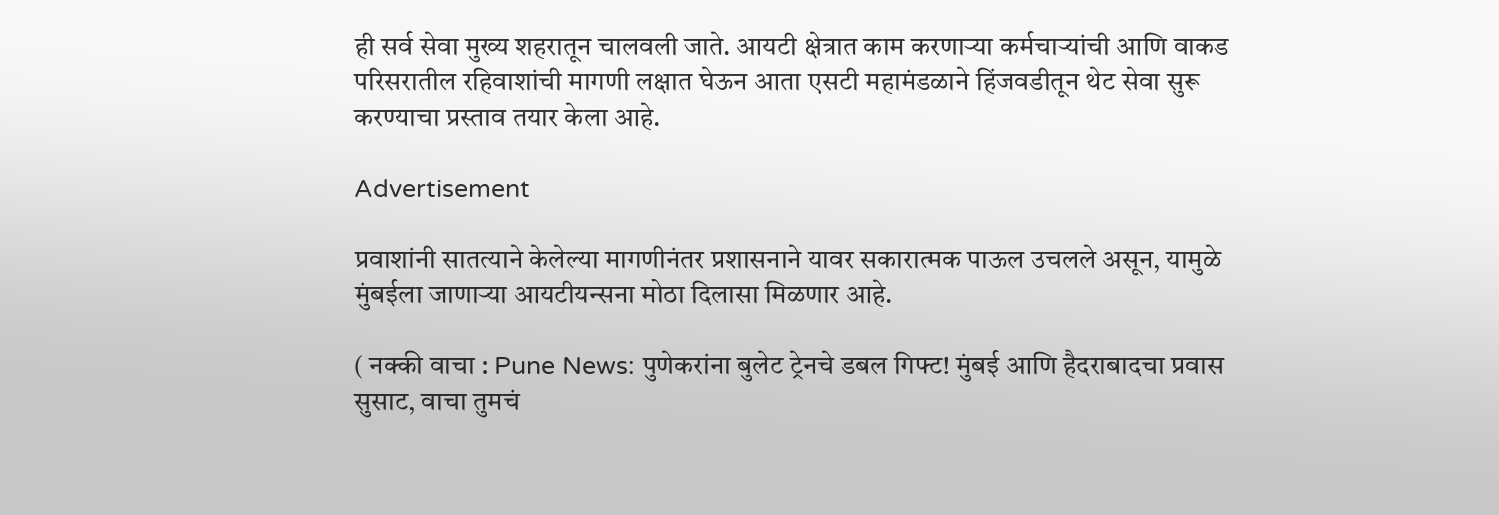ही सर्व सेवा मुख्य शहरातून चालवली जाते. आयटी क्षेत्रात काम करणाऱ्या कर्मचाऱ्यांची आणि वाकड परिसरातील रहिवाशांची मागणी लक्षात घेऊन आता एसटी महामंडळाने हिंजवडीतून थेट सेवा सुरू करण्याचा प्रस्ताव तयार केला आहे.

Advertisement

प्रवाशांनी सातत्याने केलेल्या मागणीनंतर प्रशासनाने यावर सकारात्मक पाऊल उचलले असून, यामुळे मुंबईला जाणाऱ्या आयटीयन्सना मोठा दिलासा मिळणार आहे.

( नक्की वाचा : Pune News: पुणेकरांना बुलेट ट्रेनचे डबल गिफ्ट! मुंबई आणि हैदराबादचा प्रवास सुसाट, वाचा तुमचं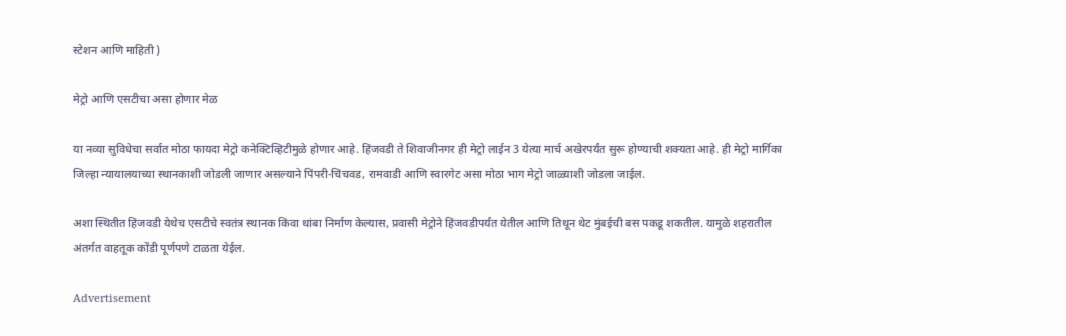स्टेशन आणि माहिती )

मेट्रो आणि एसटीचा असा होणार मेळ

या नव्या सुविधेचा सर्वात मोठा फायदा मेट्रो कनेक्टिव्हिटीमुळे होणार आहे. हिंजवडी ते शिवाजीनगर ही मेट्रो लाईन 3 येत्या मार्च अखेरपर्यंत सुरू होण्याची शक्यता आहे. ही मेट्रो मार्गिका जिल्हा न्यायालयाच्या स्थानकाशी जोडली जाणार असल्याने पिंपरी-चिंचवड, रामवाडी आणि स्वारगेट असा मोठा भाग मेट्रो जाळ्याशी जोडला जाईल.

अशा स्थितीत हिंजवडी येथेच एसटीचे स्वतंत्र स्थानक किंवा थांबा निर्माण केल्यास, प्रवासी मेट्रोने हिंजवडीपर्यंत येतील आणि तिथून थेट मुंबईची बस पकडू शकतील. यामुळे शहरातील अंतर्गत वाहतूक कोंडी पूर्णपणे टाळता येईल.

Advertisement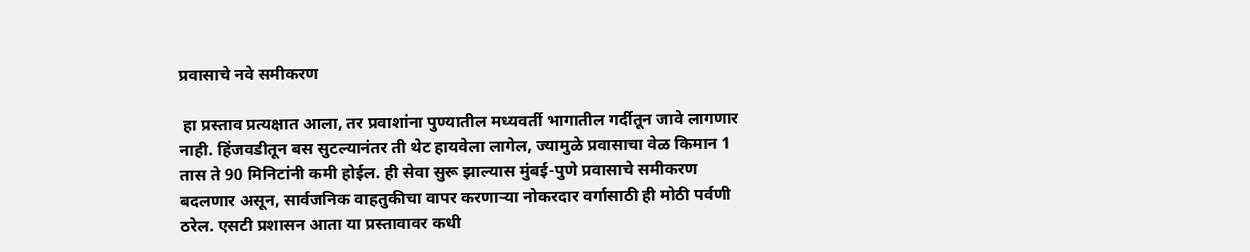प्रवासाचे नवे समीकरण

 हा प्रस्ताव प्रत्यक्षात आला, तर प्रवाशांना पुण्यातील मध्यवर्ती भागातील गर्दीतून जावे लागणार नाही. हिंजवडीतून बस सुटल्यानंतर ती थेट हायवेला लागेल, ज्यामुळे प्रवासाचा वेळ किमान 1 तास ते 90 मिनिटांनी कमी होईल. ही सेवा सुरू झाल्यास मुंबई-पुणे प्रवासाचे समीकरण बदलणार असून, सार्वजनिक वाहतुकीचा वापर करणाऱ्या नोकरदार वर्गासाठी ही मोठी पर्वणी ठरेल. एसटी प्रशासन आता या प्रस्तावावर कधी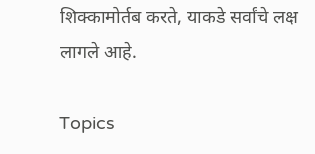शिक्कामोर्तब करते, याकडे सर्वांचे लक्ष लागले आहे.

Topics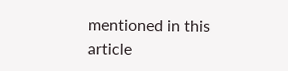mentioned in this article